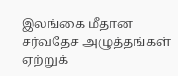இலங்கை மீதான சர்வதேச அழுத்தங்கள் ஏற்றுக்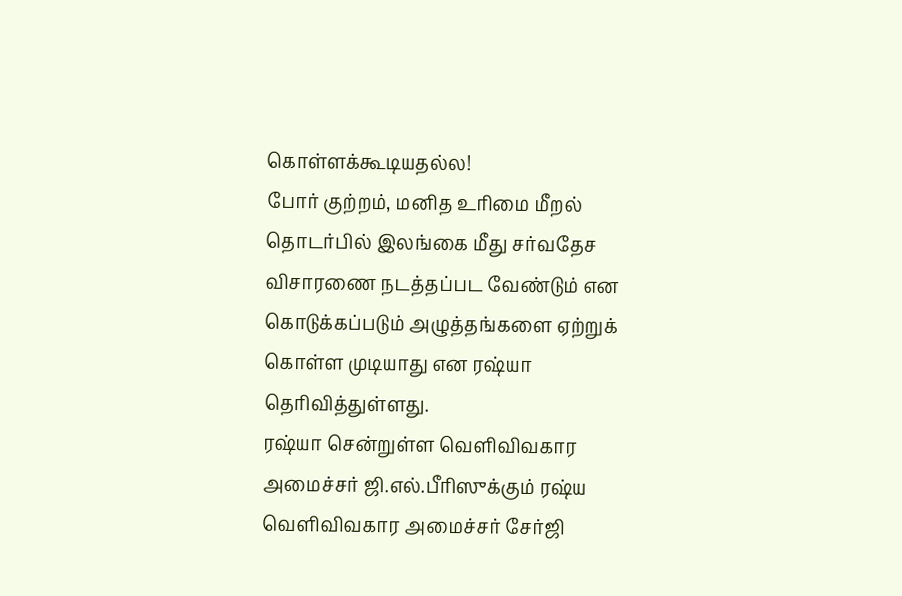கொள்ளக்கூடியதல்ல!
போர் குற்றம், மனித உரிமை மீறல் தொடர்பில் இலங்கை மீது சர்வதேச விசாரணை நடத்தப்பட வேண்டும் என கொடுக்கப்படும் அழுத்தங்களை ஏற்றுக் கொள்ள முடியாது என ரஷ்யா தெரிவித்துள்ளது.
ரஷ்யா சென்றுள்ள வெளிவிவகார அமைச்சர் ஜி.எல்.பீரிஸுக்கும் ரஷ்ய வெளிவிவகார அமைச்சர் சேர்ஜி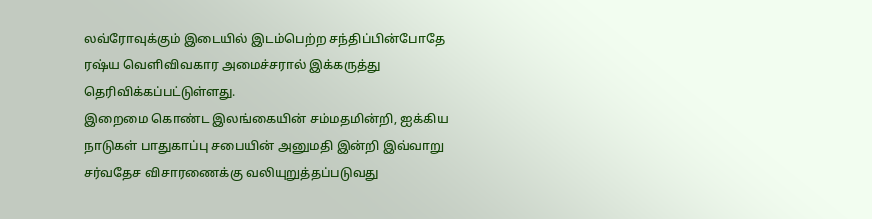லவ்ரோவுக்கும் இடையில் இடம்பெற்ற சந்திப்பின்போதே ரஷ்ய வெளிவிவகார அமைச்சரால் இக்கருத்து தெரிவிக்கப்பட்டுள்ளது.
இறைமை கொண்ட இலங்கையின் சம்மதமின்றி, ஐக்கிய நாடுகள் பாதுகாப்பு சபையின் அனுமதி இன்றி இவ்வாறு சர்வதேச விசாரணைக்கு வலியுறுத்தப்படுவது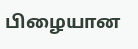பிழையான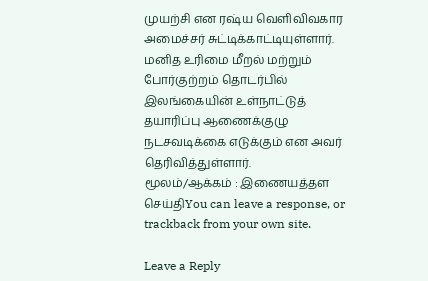முயற்சி என ரஷ்ய வெளிவிவகார அமைச்சர் சுட்டிக்காட்டியுள்ளார்.
மனித உரிமை மீறல் மற்றும் போர்குற்றம் தொடர்பில் இலங்கையின் உள்நாட்டுத் தயாரிப்பு ஆணைக்குழு நடசவடிக்கை எடுக்கும் என அவர் தெரிவித்துள்ளார்.
மூலம்/ஆக்கம் : இணையத்தள செய்திYou can leave a response, or trackback from your own site.

Leave a Reply